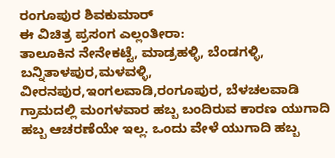ರಂಗೂಪುರ ಶಿವಕುಮಾರ್
ಈ ವಿಚಿತ್ರ ಪ್ರಸಂಗ ಎಲ್ಲಂತೀರಾ:
ತಾಲೂಕಿನ ನೇನೇಕಟ್ಟೆ, ಮಾಡ್ರಹಳ್ಳಿ, ಬೆಂಡಗಳ್ಳಿ, ಬನ್ನಿತಾಳಪುರ,ಮಳವಳ್ಳಿ, ವೀರನಪುರ,ಇಂಗಲವಾಡಿ,ರಂಗೂಪುರ, ಬೆಳಚಲವಾಡಿ ಗ್ರಾಮದಲ್ಲಿ ಮಂಗಳವಾರ ಹಬ್ಬ ಬಂದಿರುವ ಕಾರಣ ಯುಗಾದಿ ಹಬ್ಬ ಆಚರಣೆಯೇ ಇಲ್ಲ. ಒಂದು ವೇಳೆ ಯುಗಾದಿ ಹಬ್ಬ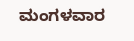ಮಂಗಳವಾರ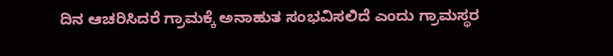ದಿನ ಆಚರಿಸಿದರೆ ಗ್ರಾಮಕ್ಕೆ ಅನಾಹುತ ಸಂಭವಿಸಲಿದೆ ಎಂದು ಗ್ರಾಮಸ್ಥರ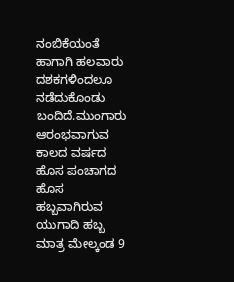ನಂಬಿಕೆಯಂತೆ ಹಾಗಾಗಿ ಹಲವಾರು ದಶಕಗಳಿಂದಲೂ ನಡೆದುಕೊಂಡು ಬಂದಿದೆ.ಮುಂಗಾರು ಆರಂಭವಾಗುವ ಕಾಲದ ವರ್ಷದ ಹೊಸ ಪಂಚಾಗದ ಹೊಸ ಹಬ್ಬವಾಗಿರುವ ಯುಗಾದಿ ಹಬ್ಬ ಮಾತ್ರ ಮೇಲ್ಕಂಡ 9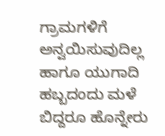ಗ್ರಾಮಗಳಿಗೆ ಅನ್ವಯಿಸುವುದಿಲ್ಲ ಹಾಗೂ ಯುಗಾದಿ ಹಬ್ಬದಂದು ಮಳೆ ಬಿದ್ದರೂ ಹೊನ್ನೇರು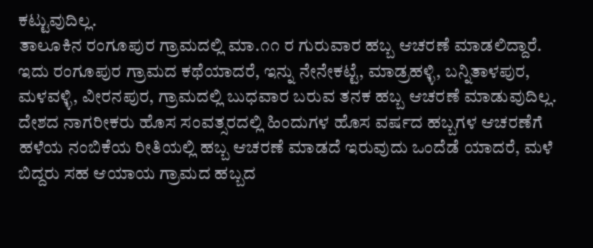ಕಟ್ಟುವುದಿಲ್ಲ.
ತಾಲೂಕಿನ ರಂಗೂಪುರ ಗ್ರಾಮದಲ್ಲಿ ಮಾ.೧೧ ರ ಗುರುವಾರ ಹಬ್ಬ ಆಚರಣೆ ಮಾಡಲಿದ್ದಾರೆ. ಇದು ರಂಗೂಪುರ ಗ್ರಾಮದ ಕಥೆಯಾದರೆ, ಇನ್ನು ನೇನೇಕಟ್ಟೆ, ಮಾಡ್ರಹಳ್ಳಿ, ಬನ್ನಿತಾಳಪುರ, ಮಳವಳ್ಳಿ, ವೀರನಪುರ, ಗ್ರಾಮದಲ್ಲಿ ಬುಧವಾರ ಬರುವ ತನಕ ಹಬ್ಬ ಆಚರಣೆ ಮಾಡುವುದಿಲ್ಲ.
ದೇಶದ ನಾಗರೀಕರು ಹೊಸ ಸಂವತ್ಸರದಲ್ಲಿ ಹಿಂದುಗಳ ಹೊಸ ವರ್ಷದ ಹಬ್ಬಗಳ ಆಚರಣೆಗೆ ಹಳೆಯ ನಂಬಿಕೆಯ ರೀತಿಯಲ್ಲಿ ಹಬ್ಬ ಆಚರಣೆ ಮಾಡದೆ ಇರುವುದು ಒಂದೆಡೆ ಯಾದರೆ, ಮಳೆ ಬಿದ್ದರು ಸಹ ಆಯಾಯ ಗ್ರಾಮದ ಹಬ್ಬದ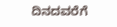ದಿನದವರೆಗೆ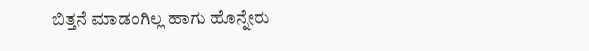ಬಿತ್ತನೆ ಮಾಡಂಗಿಲ್ಲ ಹಾಗು ಹೊನ್ನೇರು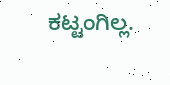ಕಟ್ಟಂಗಿಲ್ಲ.